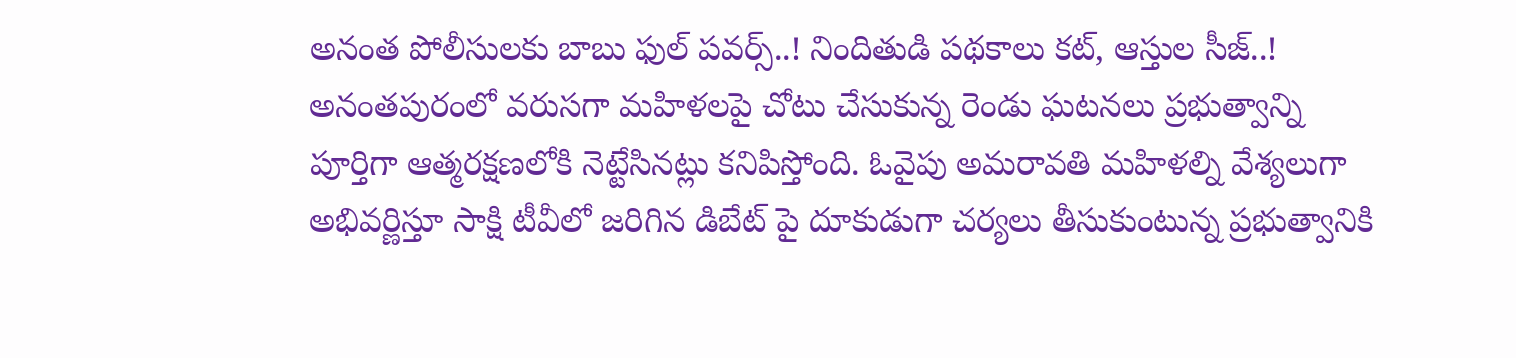అనంత పోలీసులకు బాబు ఫుల్ పవర్స్..! నిందితుడి పథకాలు కట్, ఆస్తుల సీజ్..!
అనంతపురంలో వరుసగా మహిళలపై చోటు చేసుకున్న రెండు ఘటనలు ప్రభుత్వాన్ని పూర్తిగా ఆత్మరక్షణలోకి నెట్టేసినట్లు కనిపిస్తోంది. ఓవైపు అమరావతి మహిళల్ని వేశ్యలుగా అభివర్ణిస్తూ సాక్షి టీవీలో జరిగిన డిబేట్ పై దూకుడుగా చర్యలు తీసుకుంటున్న ప్రభుత్వానికి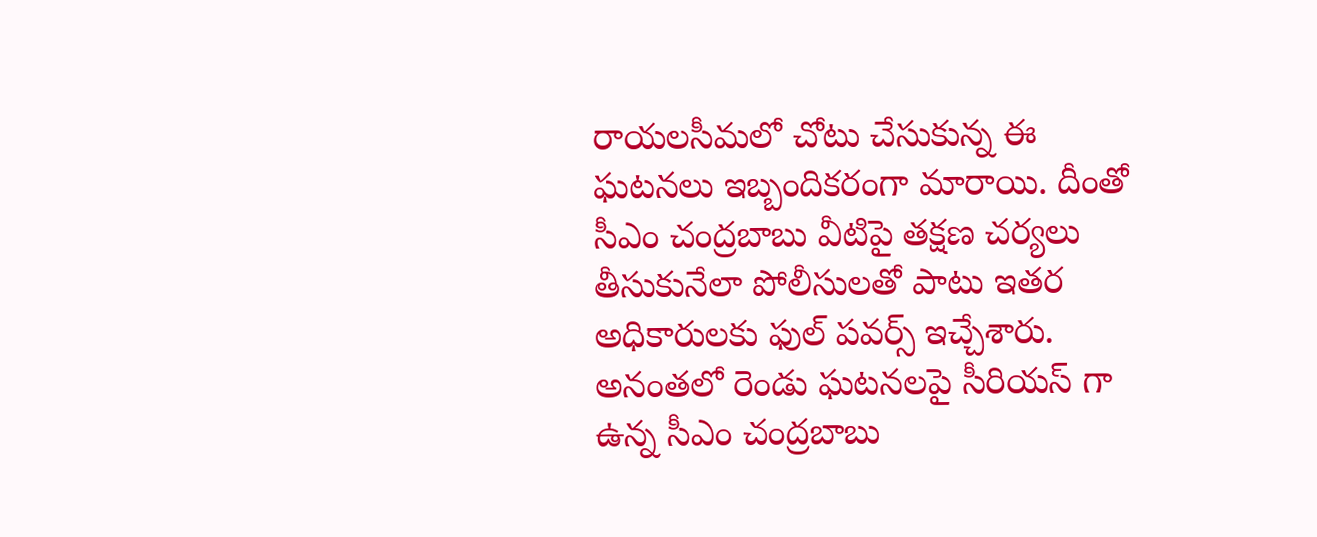రాయలసీమలో చోటు చేసుకున్న ఈ ఘటనలు ఇబ్బందికరంగా మారాయి. దీంతో సీఎం చంద్రబాబు వీటిపై తక్షణ చర్యలు తీసుకునేలా పోలీసులతో పాటు ఇతర అధికారులకు ఫుల్ పవర్స్ ఇచ్చేశారు.
అనంతలో రెండు ఘటనలపై సీరియస్ గా ఉన్న సీఎం చంద్రబాబు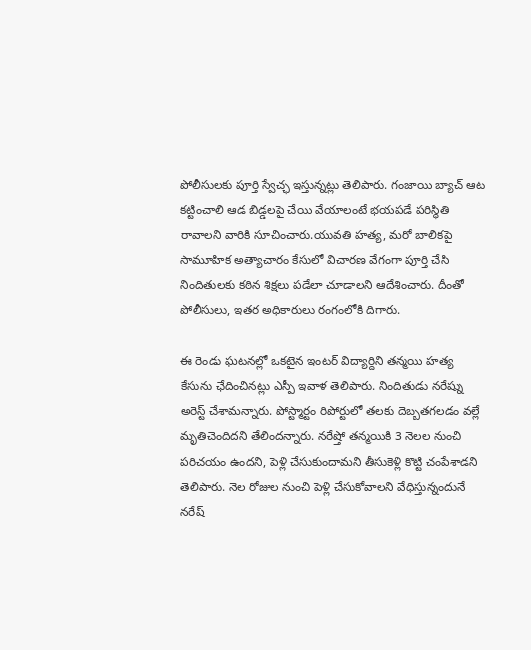పోలీసులకు పూర్తి స్వేచ్ఛ ఇస్తున్నట్లు తెలిపారు. గంజాయి బ్యాచ్ ఆట కట్టించాలి ఆడ బిడ్డలపై చేయి వేయాలంటే భయపడే పరిస్థితి రావాలని వారికి సూచించారు.యువతి హత్య, మరో బాలికపై సామూహిక అత్యాచారం కేసులో విచారణ వేగంగా పూర్తి చేసి నిందితులకు కఠిన శిక్షలు పడేలా చూడాలని ఆదేశించారు. దీంతో పోలీసులు, ఇతర అధికారులు రంగంలోకి దిగారు.

ఈ రెండు ఘటనల్లో ఒకటైన ఇంటర్ విద్యార్దిని తన్మయి హత్య కేసును ఛేదించినట్లు ఎస్పీ ఇవాళ తెలిపారు. నిందితుడు నరేష్ను అరెస్ట్ చేశామన్నారు. పోస్ట్మార్టం రిపోర్టులో తలకు దెబ్బతగలడం వల్లే మృతిచెందిదని తేలిందన్నారు. నరేష్తో తన్మయికి 3 నెలల నుంచి పరిచయం ఉందని, పెళ్లి చేసుకుందామని తీసుకెళ్లి కొట్టి చంపేశాడని తెలిపారు. నెల రోజుల నుంచి పెళ్లి చేసుకోవాలని వేధిస్తున్నందునే నరేష్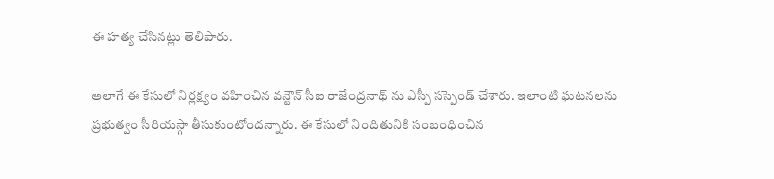ఈ హత్య చేసినట్లు తెలిపారు.

అలాగే ఈ కేసులో నిర్లక్ష్యం వహించిన వన్టౌన్ సీఐ రాజేంద్రనాథ్ ను ఎస్పీ సస్పెండ్ చేశారు. ఇలాంటి ఘటనలను ప్రభుత్వం సీరియస్గా తీసుకుంటోందన్నారు. ఈ కేసులో నిందితునికి సంబంధించిన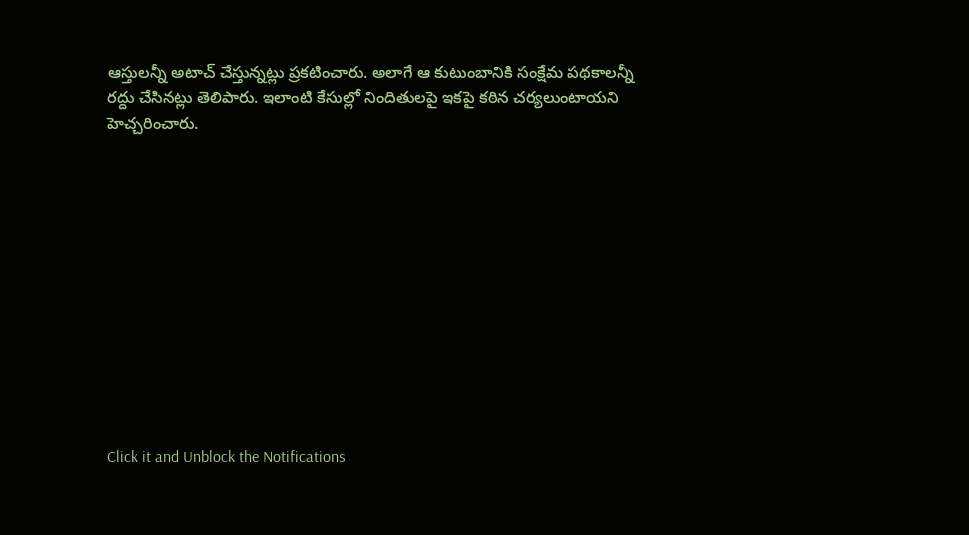ఆస్తులన్నీ అటాచ్ చేస్తున్నట్లు ప్రకటించారు. అలాగే ఆ కుటుంబానికి సంక్షేమ పథకాలన్నీ రద్దు చేసినట్లు తెలిపారు. ఇలాంటి కేసుల్లో నిందితులపై ఇకపై కఠిన చర్యలుంటాయని హెచ్చరించారు.












Click it and Unblock the Notifications